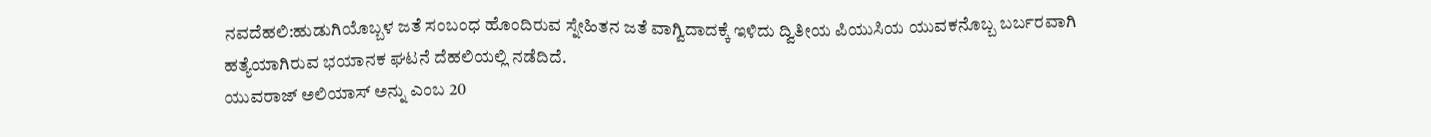ನವದೆಹಲಿ:ಹುಡುಗಿಯೊಬ್ಬಳ ಜತೆ ಸಂಬಂಧ ಹೊಂದಿರುವ ಸ್ನೇಹಿತನ ಜತೆ ವಾಗ್ವಿದಾದಕ್ಕೆ ಇಳಿದು ದ್ವಿತೀಯ ಪಿಯುಸಿಯ ಯುವಕನೊಬ್ಬ ಬರ್ಬರವಾಗಿ ಹತ್ಯೆಯಾಗಿರುವ ಭಯಾನಕ ಘಟನೆ ದೆಹಲಿಯಲ್ಲಿ ನಡೆದಿದೆ.
ಯುವರಾಜ್ ಅಲಿಯಾಸ್ ಅನ್ನು ಎಂಬ 20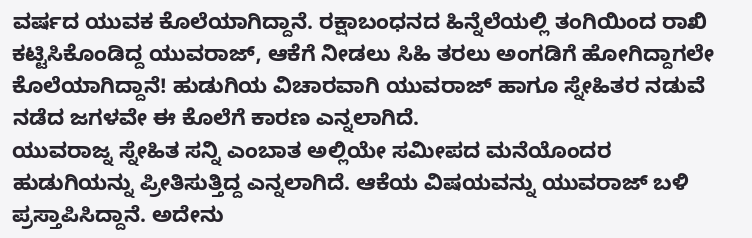ವರ್ಷದ ಯುವಕ ಕೊಲೆಯಾಗಿದ್ದಾನೆ. ರಕ್ಷಾಬಂಧನದ ಹಿನ್ನೆಲೆಯಲ್ಲಿ ತಂಗಿಯಿಂದ ರಾಖಿ ಕಟ್ಟಿಸಿಕೊಂಡಿದ್ದ ಯುವರಾಜ್, ಆಕೆಗೆ ನೀಡಲು ಸಿಹಿ ತರಲು ಅಂಗಡಿಗೆ ಹೋಗಿದ್ದಾಗಲೇ ಕೊಲೆಯಾಗಿದ್ದಾನೆ! ಹುಡುಗಿಯ ವಿಚಾರವಾಗಿ ಯುವರಾಜ್ ಹಾಗೂ ಸ್ನೇಹಿತರ ನಡುವೆ ನಡೆದ ಜಗಳವೇ ಈ ಕೊಲೆಗೆ ಕಾರಣ ಎನ್ನಲಾಗಿದೆ.
ಯುವರಾಜ್ನ ಸ್ನೇಹಿತ ಸನ್ನಿ ಎಂಬಾತ ಅಲ್ಲಿಯೇ ಸಮೀಪದ ಮನೆಯೊಂದರ ಹುಡುಗಿಯನ್ನು ಪ್ರೀತಿಸುತ್ತಿದ್ದ ಎನ್ನಲಾಗಿದೆ. ಆಕೆಯ ವಿಷಯವನ್ನು ಯುವರಾಜ್ ಬಳಿ ಪ್ರಸ್ತಾಪಿಸಿದ್ದಾನೆ. ಅದೇನು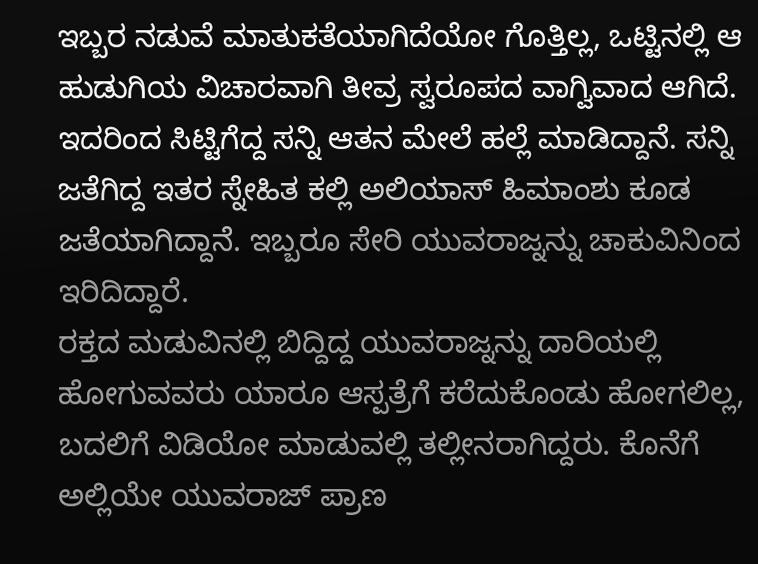ಇಬ್ಬರ ನಡುವೆ ಮಾತುಕತೆಯಾಗಿದೆಯೋ ಗೊತ್ತಿಲ್ಲ, ಒಟ್ಟಿನಲ್ಲಿ ಆ ಹುಡುಗಿಯ ವಿಚಾರವಾಗಿ ತೀವ್ರ ಸ್ವರೂಪದ ವಾಗ್ವಿವಾದ ಆಗಿದೆ. ಇದರಿಂದ ಸಿಟ್ಟಿಗೆದ್ದ ಸನ್ನಿ ಆತನ ಮೇಲೆ ಹಲ್ಲೆ ಮಾಡಿದ್ದಾನೆ. ಸನ್ನಿ ಜತೆಗಿದ್ದ ಇತರ ಸ್ನೇಹಿತ ಕಲ್ಲಿ ಅಲಿಯಾಸ್ ಹಿಮಾಂಶು ಕೂಡ ಜತೆಯಾಗಿದ್ದಾನೆ. ಇಬ್ಬರೂ ಸೇರಿ ಯುವರಾಜ್ನನ್ನು ಚಾಕುವಿನಿಂದ ಇರಿದಿದ್ದಾರೆ.
ರಕ್ತದ ಮಡುವಿನಲ್ಲಿ ಬಿದ್ದಿದ್ದ ಯುವರಾಜ್ನನ್ನು ದಾರಿಯಲ್ಲಿ ಹೋಗುವವರು ಯಾರೂ ಆಸ್ಪತ್ರೆಗೆ ಕರೆದುಕೊಂಡು ಹೋಗಲಿಲ್ಲ, ಬದಲಿಗೆ ವಿಡಿಯೋ ಮಾಡುವಲ್ಲಿ ತಲ್ಲೀನರಾಗಿದ್ದರು. ಕೊನೆಗೆ ಅಲ್ಲಿಯೇ ಯುವರಾಜ್ ಪ್ರಾಣ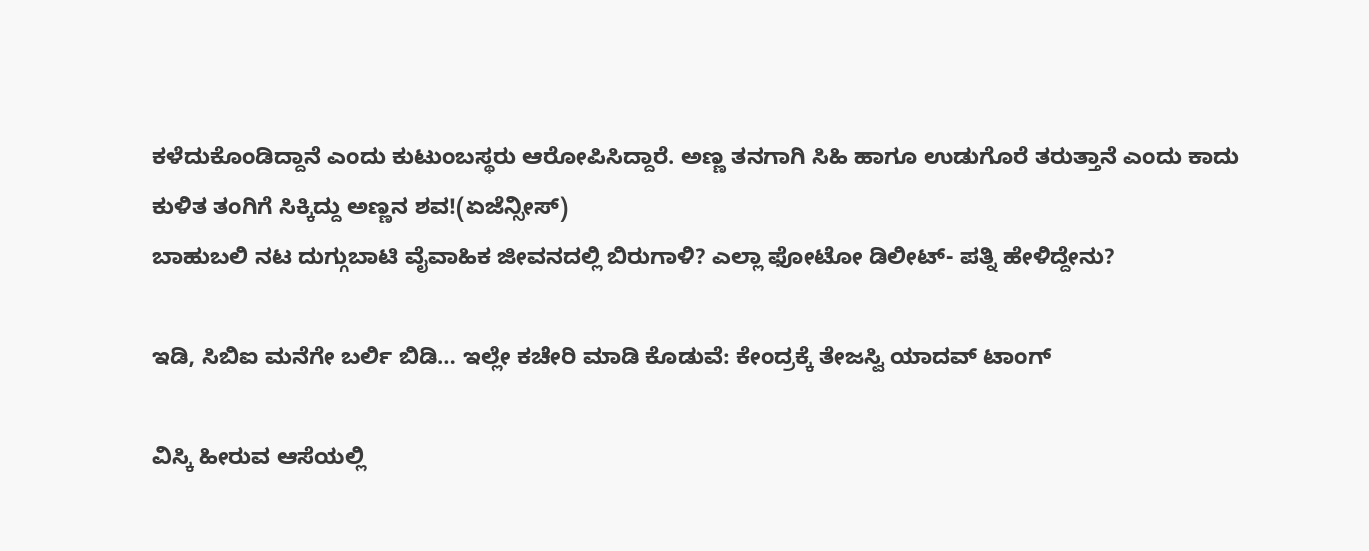ಕಳೆದುಕೊಂಡಿದ್ದಾನೆ ಎಂದು ಕುಟುಂಬಸ್ಥರು ಆರೋಪಿಸಿದ್ದಾರೆ. ಅಣ್ಣ ತನಗಾಗಿ ಸಿಹಿ ಹಾಗೂ ಉಡುಗೊರೆ ತರುತ್ತಾನೆ ಎಂದು ಕಾದು ಕುಳಿತ ತಂಗಿಗೆ ಸಿಕ್ಕಿದ್ದು ಅಣ್ಣನ ಶವ!(ಏಜೆನ್ಸೀಸ್)
ಬಾಹುಬಲಿ ನಟ ದುಗ್ಗುಬಾಟಿ ವೈವಾಹಿಕ ಜೀವನದಲ್ಲಿ ಬಿರುಗಾಳಿ? ಎಲ್ಲಾ ಫೋಟೋ ಡಿಲೀಟ್- ಪತ್ನಿ ಹೇಳಿದ್ದೇನು?

ಇಡಿ, ಸಿಬಿಐ ಮನೆಗೇ ಬರ್ಲಿ ಬಿಡಿ… ಇಲ್ಲೇ ಕಚೇರಿ ಮಾಡಿ ಕೊಡುವೆ: ಕೇಂದ್ರಕ್ಕೆ ತೇಜಸ್ವಿ ಯಾದವ್ ಟಾಂಗ್

ವಿಸ್ಕಿ ಹೀರುವ ಆಸೆಯಲ್ಲಿ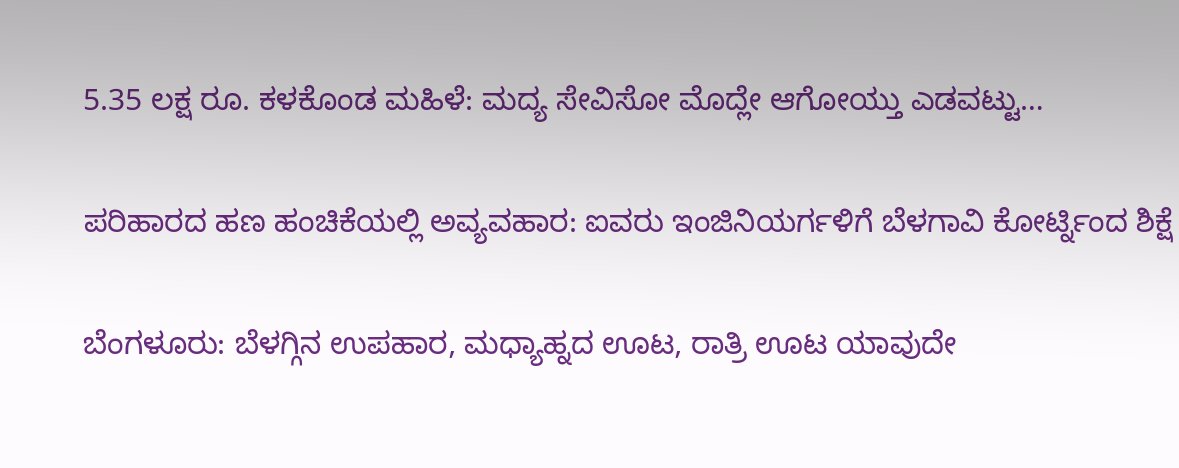5.35 ಲಕ್ಷ ರೂ. ಕಳಕೊಂಡ ಮಹಿಳೆ: ಮದ್ಯ ಸೇವಿಸೋ ಮೊದ್ಲೇ ಆಗೋಯ್ತು ಎಡವಟ್ಟು…

ಪರಿಹಾರದ ಹಣ ಹಂಚಿಕೆಯಲ್ಲಿ ಅವ್ಯವಹಾರ: ಐವರು ಇಂಜಿನಿಯರ್ಗಳಿಗೆ ಬೆಳಗಾವಿ ಕೋರ್ಟ್ನಿಂದ ಶಿಕ್ಷೆ

ಬೆಂಗಳೂರು: ಬೆಳಗ್ಗಿನ ಉಪಹಾರ, ಮಧ್ಯಾಹ್ನದ ಊಟ, ರಾತ್ರಿ ಊಟ ಯಾವುದೇ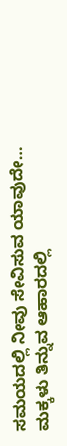ಸಮಯದಲ್ಲಿ ನೀವು ಸೇವಿಸುವ ಯಾವುದೇ…
ಮಕ್ಕಳು ತಿನ್ನುವ ಆಹಾರದಲ್ಲಿ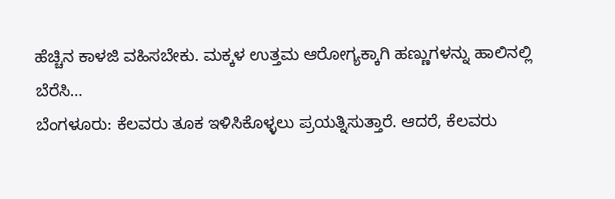ಹೆಚ್ಚಿನ ಕಾಳಜಿ ವಹಿಸಬೇಕು. ಮಕ್ಕಳ ಉತ್ತಮ ಆರೋಗ್ಯಕ್ಕಾಗಿ ಹಣ್ಣುಗಳನ್ನು ಹಾಲಿನಲ್ಲಿ ಬೆರೆಸಿ…
ಬೆಂಗಳೂರು: ಕೆಲವರು ತೂಕ ಇಳಿಸಿಕೊಳ್ಳಲು ಪ್ರಯತ್ನಿಸುತ್ತಾರೆ. ಆದರೆ, ಕೆಲವರು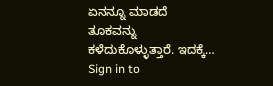ಏನನ್ನೂ ಮಾಡದೆ ತೂಕವನ್ನು ಕಳೆದುಕೊಳ್ಳುತ್ತಾರೆ. ಇದಕ್ಕೆ…
Sign in to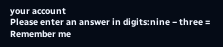your account
Please enter an answer in digits:nine − three =
Remember me